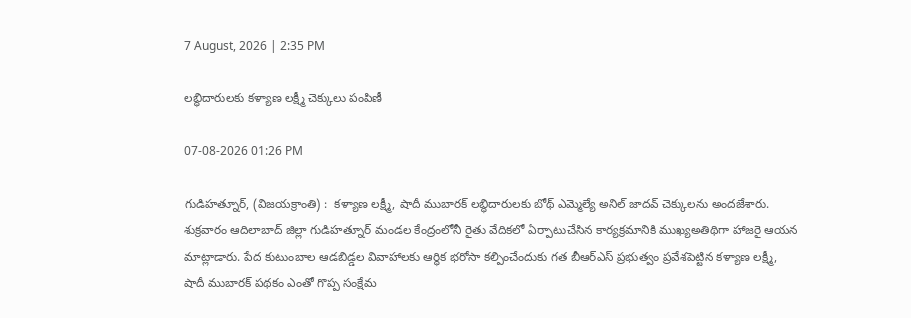7 August, 2026 | 2:35 PM

లబ్ధిదారులకు కళ్యాణ లక్ష్మీ చెక్కులు పంపిణీ

07-08-2026 01:26 PM

గుడిహత్నూర్, (విజయక్రాంతి) :  కళ్యాణ లక్ష్మీ, షాదీ ముబారక్ లబ్ధిదారులకు బోథ్ ఎమ్మెల్యే అనిల్ జాదవ్ చెక్కులను అందజేశారు. శుక్రవారం ఆదిలాబాద్ జిల్లా గుడిహత్నూర్ మండల కేంద్రంలోనీ రైతు వేదికలో ఏర్పాటుచేసిన కార్యక్రమానికి ముఖ్యఅతిథిగా హాజరై ఆయన మాట్లాడారు. పేద కుటుంబాల ఆడబిడ్డల వివాహాలకు ఆర్థిక భరోసా కల్పించేందుకు గత బీఆర్ఎస్ ప్రభుత్వం ప్రవేశపెట్టిన కళ్యాణ లక్ష్మీ, షాదీ ముబారక్ పథకం ఎంతో గొప్ప సంక్షేమ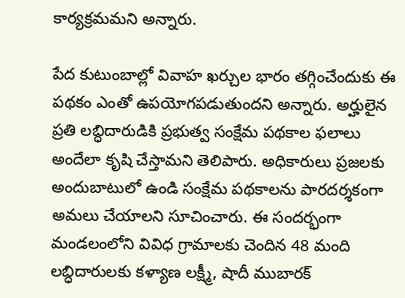కార్యక్రమమని అన్నారు.

పేద కుటుంబాల్లో వివాహ ఖర్చుల భారం తగ్గించేందుకు ఈ పథకం ఎంతో ఉపయోగపడుతుందని అన్నారు. అర్హులైన ప్రతి లబ్ధిదారుడికి ప్రభుత్వ సంక్షేమ పథకాల ఫలాలు అందేలా కృషి చేస్తామని తెలిపారు. అధికారులు ప్రజలకు అందుబాటులో ఉండి సంక్షేమ పథకాలను పారదర్శకంగా అమలు చేయాలని సూచించారు. ఈ సందర్భంగా మండలంలోని వివిధ గ్రామాలకు చెందిన 48 మంది లబ్ధిదారులకు కళ్యాణ లక్ష్మీ, షాదీ ముబారక్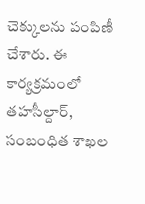చెక్కులను పంపిణీ చేశారు. ఈ కార్యక్రమంలో తహసీల్దార్, సంబంధిత శాఖల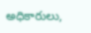అధికారులు,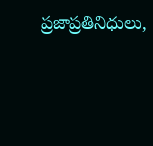ప్రజాప్రతినిధులు,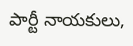పార్టీ నాయకులు,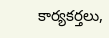కార్యకర్తలు,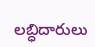లబ్ధిదారులు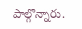పాల్గొన్నారు.